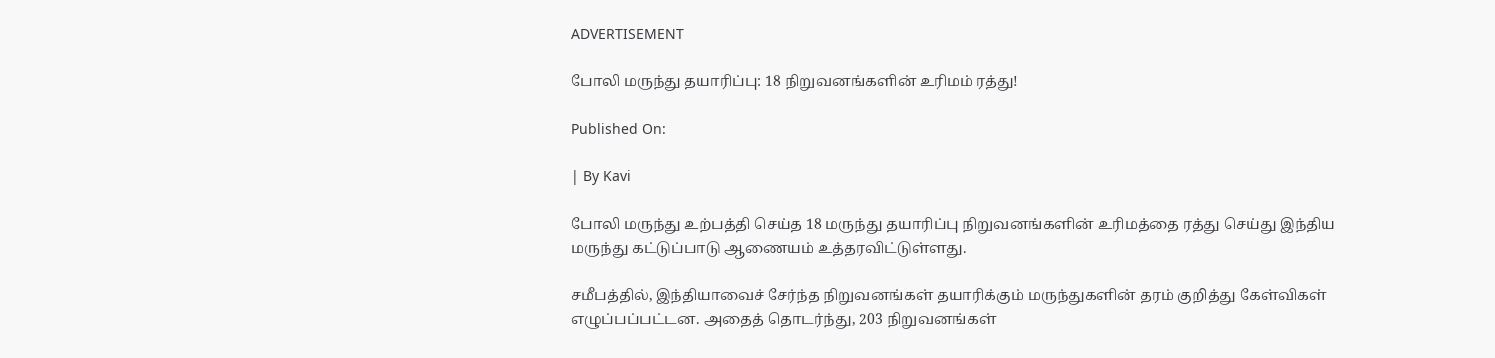ADVERTISEMENT

போலி மருந்து தயாரிப்பு: 18 நிறுவனங்களின் உரிமம் ரத்து!

Published On:

| By Kavi

போலி மருந்து உற்பத்தி செய்த 18 மருந்து தயாரிப்பு நிறுவனங்களின் உரிமத்தை ரத்து செய்து இந்திய மருந்து கட்டுப்பாடு ஆணையம் உத்தரவிட்டுள்ளது.

சமீபத்தில், இந்தியாவைச் சேர்ந்த நிறுவனங்கள் தயாரிக்கும் மருந்துகளின் தரம் குறித்து கேள்விகள் எழுப்பப்பட்டன. அதைத் தொடர்ந்து, 203 நிறுவனங்கள்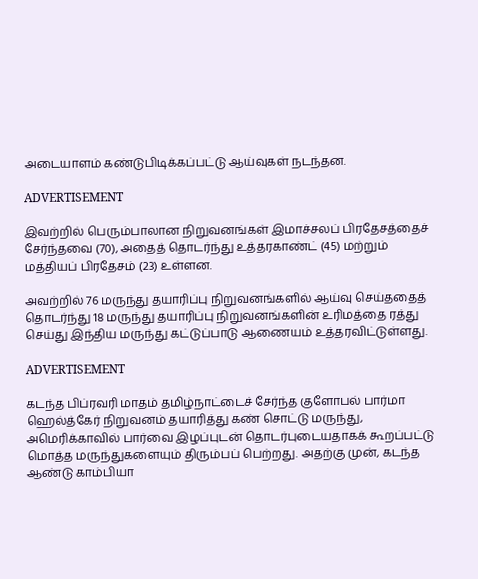அடையாளம் கண்டுபிடிக்கப்பட்டு ஆய்வுகள் நடந்தன.

ADVERTISEMENT

இவற்றில் பெரும்பாலான நிறுவனங்கள் இமாச்சலப் பிரதேசத்தைச் சேர்ந்தவை (70), அதைத் தொடர்ந்து உத்தரகாண்ட் (45) மற்றும் மத்தியப் பிரதேசம் (23) உள்ளன.

அவற்றில் 76 மருந்து தயாரிப்பு நிறுவனங்களில் ஆய்வு செய்ததைத் தொடர்ந்து 18 மருந்து தயாரிப்பு நிறுவனங்களின் உரிமத்தை ரத்து செய்து இந்திய மருந்து கட்டுப்பாடு ஆணையம் உத்தரவிட்டுள்ளது.

ADVERTISEMENT

கடந்த பிப்ரவரி மாதம் தமிழ்நாட்டைச் சேர்ந்த குளோபல் பார்மா ஹெல்த்கேர் நிறுவனம் தயாரித்து கண் சொட்டு மருந்து, அமெரிக்காவில் பார்வை இழப்புடன் தொடர்புடையதாகக் கூறப்பட்டு மொத்த மருந்துகளையும் திரும்பப் பெற்றது. அதற்கு முன், கடந்த ஆண்டு காம்பியா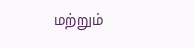மற்றும்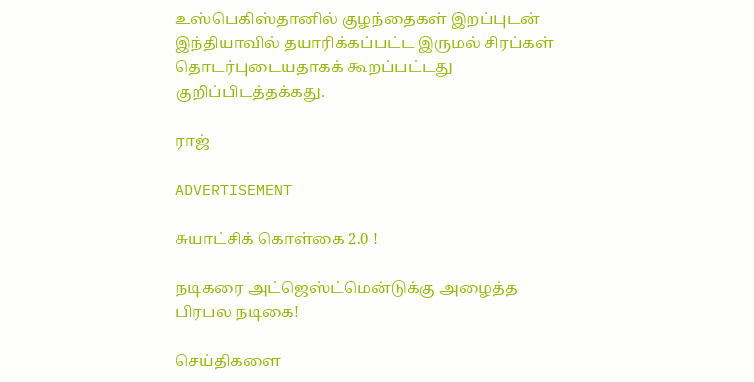உஸ்பெகிஸ்தானில் குழந்தைகள் இறப்புடன் இந்தியாவில் தயாரிக்கப்பட்ட இருமல் சிரப்கள் தொடர்புடையதாகக் கூறப்பட்டது குறிப்பிடத்தக்கது.

ராஜ்

ADVERTISEMENT

சுயாட்சிக் கொள்கை 2.0 !

நடிகரை அட்ஜெஸ்ட்மென்டுக்கு அழைத்த பிரபல நடிகை!

செய்திகளை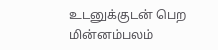உடனுக்குடன் பெற மின்னம்பலம்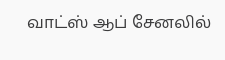வாட்ஸ் ஆப் சேனலில்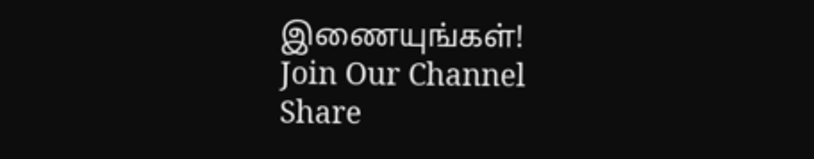இணையுங்கள்!
Join Our Channel
Share